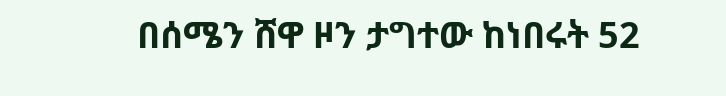በሰሜን ሸዋ ዞን ታግተው ከነበሩት 52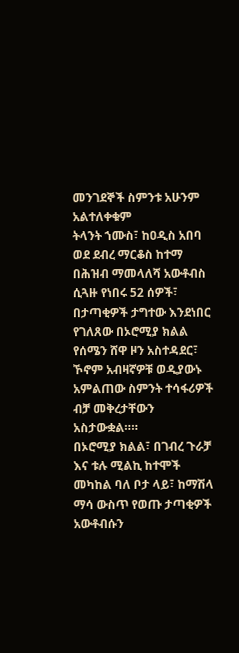መንገደኞች ስምንቱ አሁንም አልተለቀቁም
ትላንት ኀሙስ፣ ከዐዲስ አበባ ወደ ደብረ ማርቆስ ከተማ በሕዝብ ማመላለሻ አውቶብስ ሲጓዙ የነበሩ 52 ሰዎች፣ በታጣቂዎች ታግተው እንደነበር የገለጸው በኦሮሚያ ክልል የሰሜን ሸዋ ዞን አስተዳደር፣ ኾኖም አብዛኛዎቹ ወዲያውኑ አምልጠው ስምንት ተሳፋሪዎች ብቻ መቅረታቸውን አስታውቋል።።
በኦሮሚያ ክልል፣ በገብረ ጉራቻ እና ቱሉ ሚልኪ ከተሞች መካከል ባለ ቦታ ላይ፣ ከማሽላ ማሳ ውስጥ የወጡ ታጣቂዎች አውቶብሱን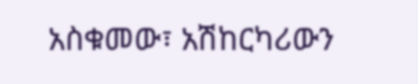አስቁመው፣ አሽከርካሪውን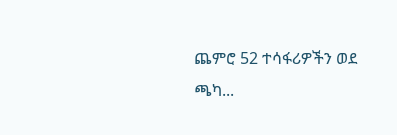ጨምሮ 52 ተሳፋሪዎችን ወደ ጫካ...